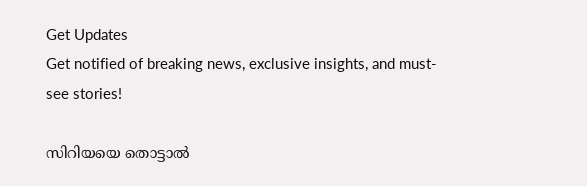Get Updates
Get notified of breaking news, exclusive insights, and must-see stories!

സിറിയയെ തൊട്ടാല്‍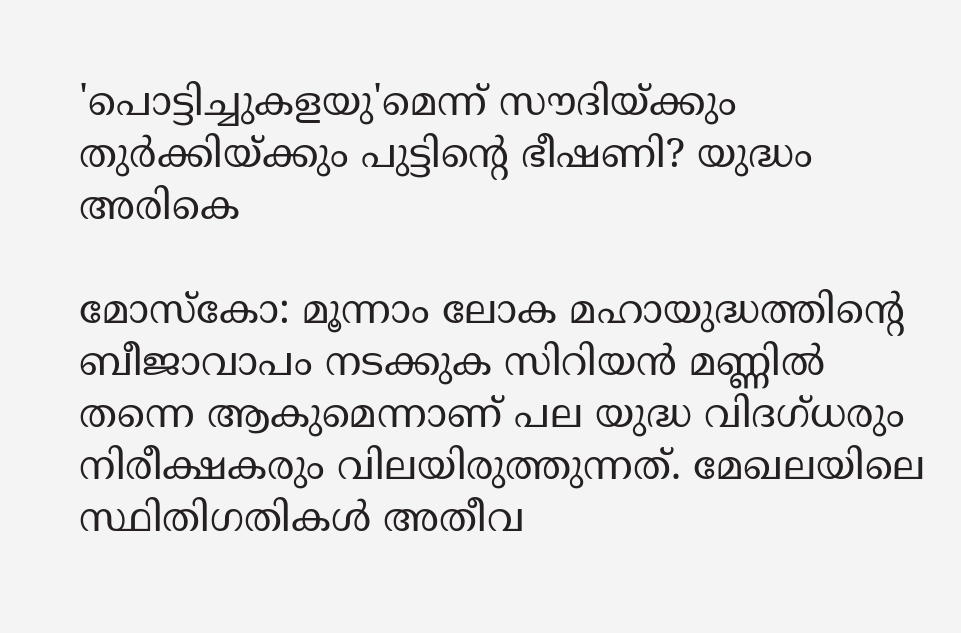'പൊട്ടിച്ചുകളയു'മെന്ന് സൗദിയ്ക്കും തുര്‍ക്കിയ്ക്കും പുട്ടിന്റെ ഭീഷണി? യുദ്ധം അരികെ

മോസ്‌കോ: മൂന്നാം ലോക മഹായുദ്ധത്തിന്റെ ബീജാവാപം നടക്കുക സിറിയന്‍ മണ്ണില്‍ തന്നെ ആകുമെന്നാണ് പല യുദ്ധ വിദഗ്ധരും നിരീക്ഷകരും വിലയിരുത്തുന്നത്. മേഖലയിലെ സ്ഥിതിഗതികള്‍ അതീവ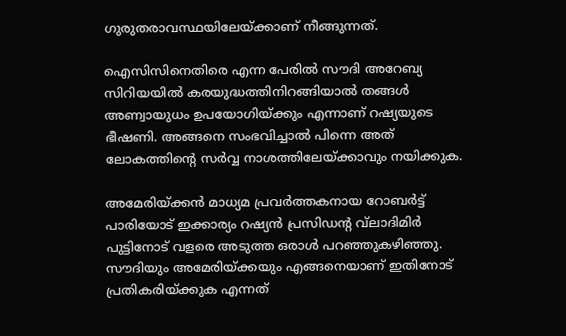ഗുരുതരാവസ്ഥയിലേയ്ക്കാണ് നീങ്ങുന്നത്.

ഐസിസിനെതിരെ എന്ന പേരില്‍ സൗദി അറേബ്യ സിറിയയില്‍ കരയുദ്ധത്തിനിറങ്ങിയാല്‍ തങ്ങള്‍ അണ്വായുധം ഉപയോഗിയ്ക്കും എന്നാണ് റഷ്യയുടെ ഭീഷണി. അങ്ങനെ സംഭവിച്ചാല്‍ പിന്നെ അത് ലോകത്തിന്റെ സര്‍വ്വ നാശത്തിലേയ്ക്കാവും നയിക്കുക.

അമേരിയ്ക്കന്‍ മാധ്യമ പ്രവര്‍ത്തകനായ റോബര്‍ട്ട് പാരിയോട് ഇക്കാര്യം റഷ്യന്‍ പ്രസിഡന്റ വ്‌ലാദിമിര്‍ പുട്ടിനോട് വളരെ അടുത്ത ഒരാള്‍ പറഞ്ഞുകഴിഞ്ഞു. സൗദിയും അമേരിയ്ക്കയും എങ്ങനെയാണ് ഇതിനോട് പ്രതികരിയ്ക്കുക എന്നത്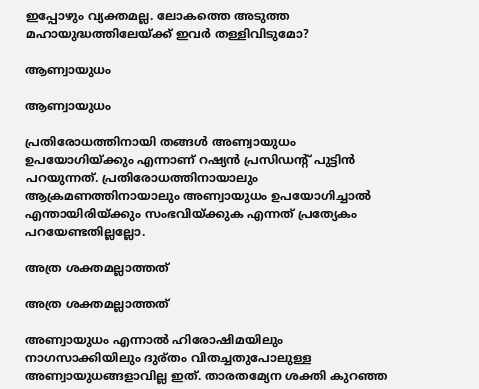ഇപ്പോഴും വ്യക്തമല്ല. ലോകത്തെ അടുത്ത മഹായുദ്ധത്തിലേയ്ക്ക് ഇവര്‍ തള്ളിവിടുമോ?

ആണ്വായുധം

ആണ്വായുധം

പ്രതിരോധത്തിനായി തങ്ങള്‍ അണ്വായുധം ഉപയോഗിയ്ക്കും എന്നാണ് റഷ്യന്‍ പ്രസിഡന്റ് പുട്ടിന്‍ പറയുന്നത്. പ്രതിരോധത്തിനായാലും ആക്രമണത്തിനായാലും അണ്വായുധം ഉപയോഗിച്ചാല്‍ എന്തായിരിയ്ക്കും സംഭവിയ്ക്കുക എന്നത് പ്രത്യേകം പറയേണ്ടതില്ലല്ലോ.

അത്ര ശക്തമല്ലാത്തത്

അത്ര ശക്തമല്ലാത്തത്

അണ്വായുധം എന്നാല്‍ ഹിരോഷിമയിലും നാഗസാക്കിയിലും ദുര്തം വിതച്ചതുപോലുള്ള അണ്വായുധങ്ങളാവില്ല ഇത്. താരതമ്യേന ശക്തി കുറഞ്ഞ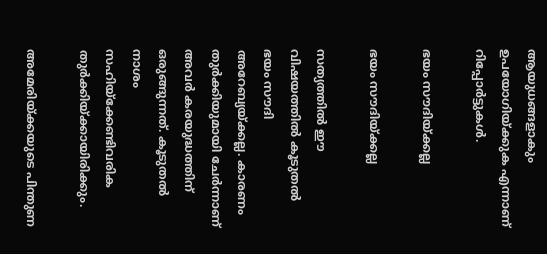ആയുധങ്ങളാകും ഉപയോഗിയ്ക്കുക എന്നാണ് റിപ്പോര്‍ട്ടുകള്‍.

ഭയം സൗദിയ്ക്കല്ല

ഭയം സൗദിയ്ക്കല്ല

സത്യത്തില്‍ ഈ വിഷയത്തില്‍ കൂടുതല്‍ ഭയം സൗദി അറേബ്യയ്ക്കല്ല. കാരണം തുര്‍ക്കിയുമായി ചേര്‍ന്നാണ് അവര്‍ കരയുദ്ധത്തിന് ഒരുങ്ങുന്നത്. കൂടുതല്‍ നാശം സഹിയ്‌ക്കേണ്ടിവരിക തുര്‍ക്കിയ്ക്കായിരിക്കും.

അമേരിയ്ക്കയുടെ പിന്തുണ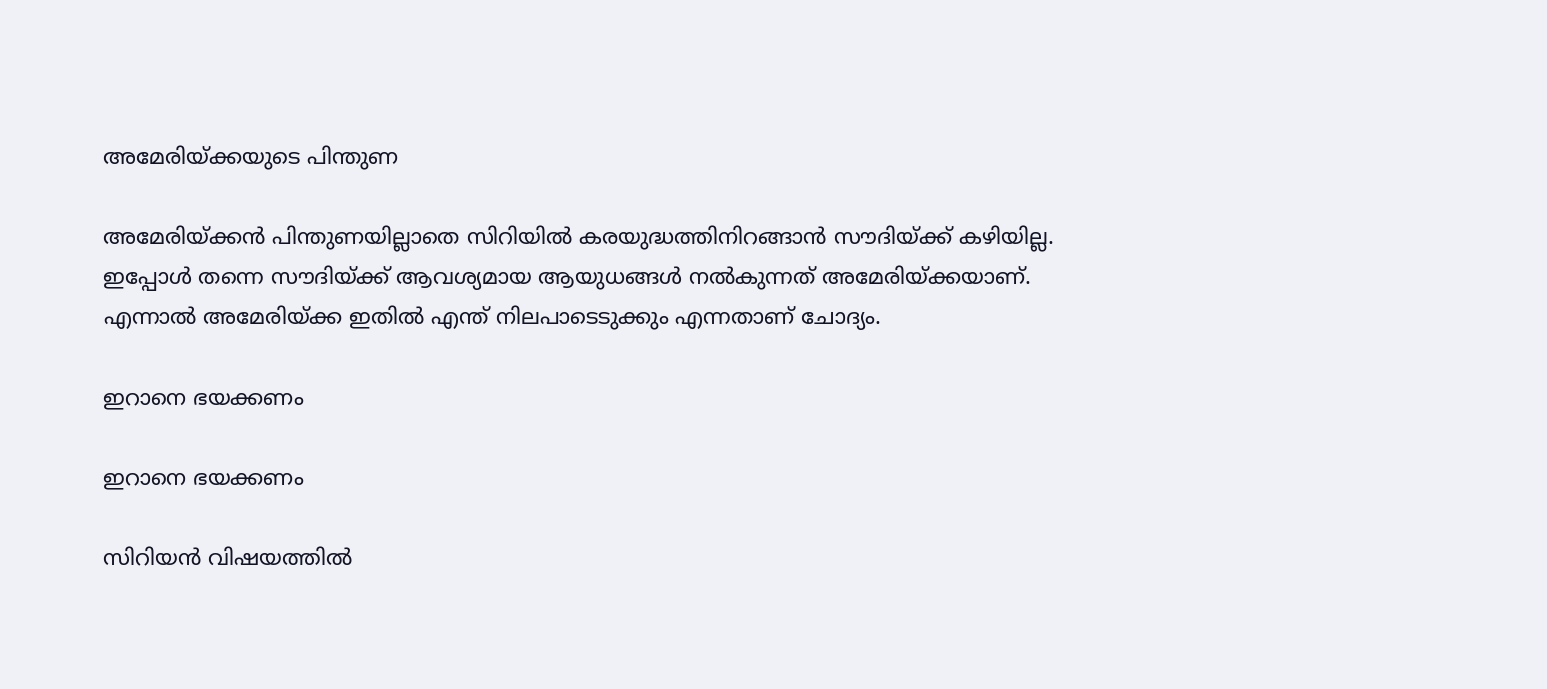അമേരിയ്ക്കയുടെ പിന്തുണ

അമേരിയ്ക്കന്‍ പിന്തുണയില്ലാതെ സിറിയില്‍ കരയുദ്ധത്തിനിറങ്ങാന്‍ സൗദിയ്ക്ക് കഴിയില്ല. ഇപ്പോള്‍ തന്നെ സൗദിയ്ക്ക് ആവശ്യമായ ആയുധങ്ങള്‍ നല്‍കുന്നത് അമേരിയ്ക്കയാണ്. എന്നാല്‍ അമേരിയ്ക്ക ഇതില്‍ എന്ത് നിലപാടെടുക്കും എന്നതാണ് ചോദ്യം.

ഇറാനെ ഭയക്കണം

ഇറാനെ ഭയക്കണം

സിറിയന്‍ വിഷയത്തില്‍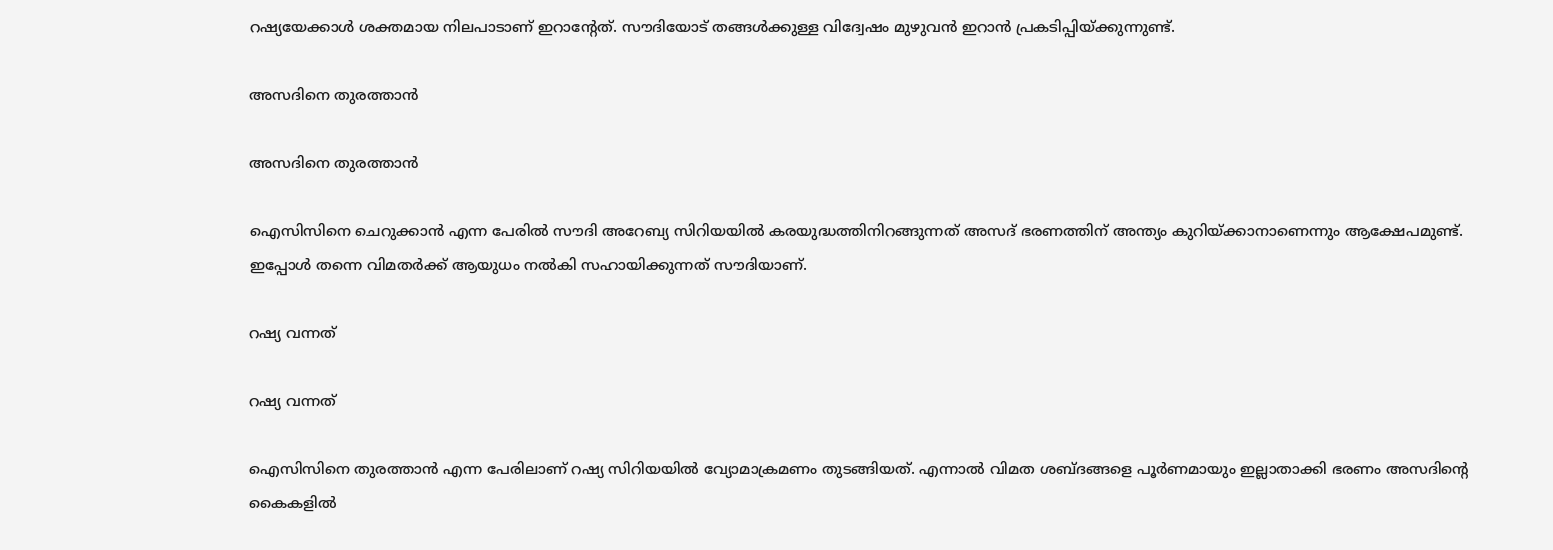റഷ്യയേക്കാള്‍ ശക്തമായ നിലപാടാണ് ഇറാന്റേത്. സൗദിയോട് തങ്ങള്‍ക്കുള്ള വിദ്വേഷം മുഴുവന്‍ ഇറാന്‍ പ്രകടിപ്പിയ്ക്കുന്നുണ്ട്.

അസദിനെ തുരത്താന്‍

അസദിനെ തുരത്താന്‍

ഐസിസിനെ ചെറുക്കാന്‍ എന്ന പേരില്‍ സൗദി അറേബ്യ സിറിയയില്‍ കരയുദ്ധത്തിനിറങ്ങുന്നത് അസദ് ഭരണത്തിന് അന്ത്യം കുറിയ്ക്കാനാണെന്നും ആക്ഷേപമുണ്ട്. ഇപ്പോള്‍ തന്നെ വിമതര്‍ക്ക് ആയുധം നല്‍കി സഹായിക്കുന്നത് സൗദിയാണ്.

റഷ്യ വന്നത്

റഷ്യ വന്നത്

ഐസിസിനെ തുരത്താന്‍ എന്ന പേരിലാണ് റഷ്യ സിറിയയില്‍ വ്യോമാക്രമണം തുടങ്ങിയത്. എന്നാല്‍ വിമത ശബ്ദങ്ങളെ പൂര്‍ണമായും ഇല്ലാതാക്കി ഭരണം അസദിന്റെ കൈകളില്‍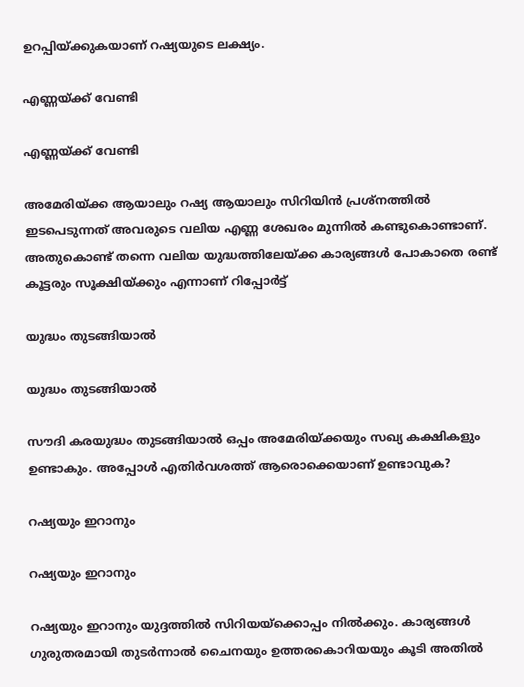ഉറപ്പിയ്ക്കുകയാണ് റഷ്യയുടെ ലക്ഷ്യം.

എണ്ണയ്ക്ക് വേണ്ടി

എണ്ണയ്ക്ക് വേണ്ടി

അമേരിയ്ക്ക ആയാലും റഷ്യ ആയാലും സിറിയിന്‍ പ്രശ്‌നത്തില്‍ ഇടപെടുന്നത് അവരുടെ വലിയ എണ്ണ ശേഖരം മുന്നില്‍ കണ്ടുകൊണ്ടാണ്. അതുകൊണ്ട് തന്നെ വലിയ യുദ്ധത്തിലേയ്ക്ക കാര്യങ്ങള്‍ പോകാതെ രണ്ട് കൂട്ടരും സൂക്ഷിയ്ക്കും എന്നാണ് റിപ്പോര്‍ട്ട്

യുദ്ധം തുടങ്ങിയാല്‍

യുദ്ധം തുടങ്ങിയാല്‍

സൗദി കരയുദ്ധം തുടങ്ങിയാല്‍ ഒപ്പം അമേരിയ്ക്കയും സഖ്യ കക്ഷികളും ഉണ്ടാകും. അപ്പോള്‍ എതിര്‍വശത്ത് ആരൊക്കെയാണ് ഉണ്ടാവുക?

റഷ്യയും ഇറാനും

റഷ്യയും ഇറാനും

റഷ്യയും ഇറാനും യുദ്ദത്തില്‍ സിറിയയ്‌ക്കൊപ്പം നില്‍ക്കും. കാര്യങ്ങള്‍ ഗുരുതരമായി തുടര്‍ന്നാല്‍ ചൈനയും ഉത്തരകൊറിയയും കൂടി അതില്‍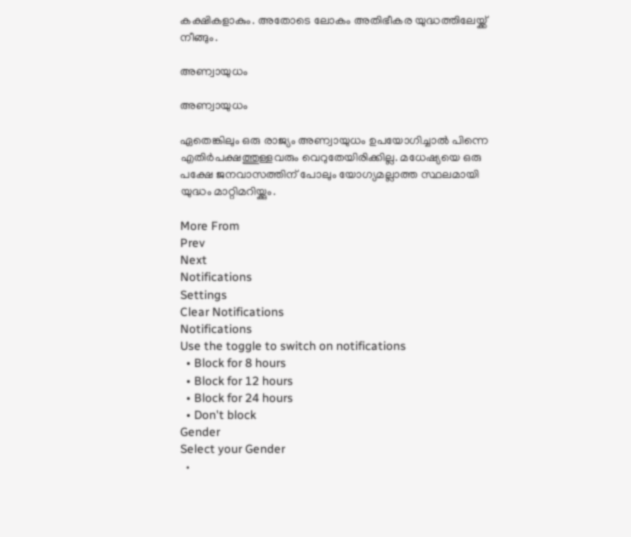കക്ഷികളാകും. അതോടെ ലോകം അതിഭീകര യുദ്ധത്തിലേയ്ക്ക് നീങ്ങും.

അണ്വായുധം

അണ്വായുധം

ഏതെങ്കിലും ഒരു രാജ്യം അണ്വായുധം ഉപയോഗിച്ചാല്‍ പിന്നെ എതിര്‍പക്ഷത്തുള്ളവരും വെറുതേയിരിക്കില്ല. മധേഷ്യയെ ഒരു പക്ഷേ ജനവാസത്തിന് പോലും യോഗ്യമല്ലാത്ത സ്ഥലമായി യുദ്ധം മാറ്റിമറിയ്ക്കും.

More From
Prev
Next
Notifications
Settings
Clear Notifications
Notifications
Use the toggle to switch on notifications
  • Block for 8 hours
  • Block for 12 hours
  • Block for 24 hours
  • Don't block
Gender
Select your Gender
  •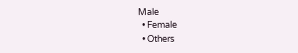Male
  • Female
  • Others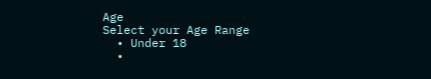Age
Select your Age Range
  • Under 18
  •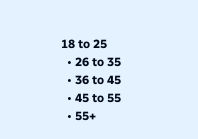18 to 25
  • 26 to 35
  • 36 to 45
  • 45 to 55
  • 55+